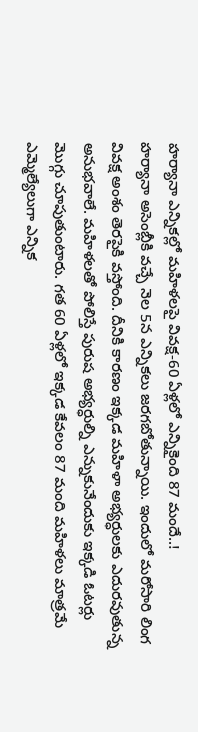హర్యానా ఎన్నికల్లో మహిళలపై వివక్ష-60 ఏళ్లలో ఎన్నికైంది 87 మందే..!
హర్యానా అసెంబ్లీకి వచ్చే నెల 5న ఎన్నికలు జరగబోతున్నాయి. ఇందులో మరోసారి లింగ వివక్ష అంశం తెరపైకి వస్తోంది. దీనికి కారణం ఇక్కడ మహిళా అభ్యర్ధులకు ఎదురవుతున్న అనుభవాలే. మహిళలతో పోలిస్తే పురుష అభ్యర్ధుల్ని ఎన్నుకునేందుకు ఇక్కడి ఓటర్లు మొగ్గు చూపుతుంటారు. గత 60 ఏళ్లలో ఇక్కడ కేవలం 87 మంది మహిళలు మాత్రమే ఎమ్మెల్యేలుగా ఎన్నిక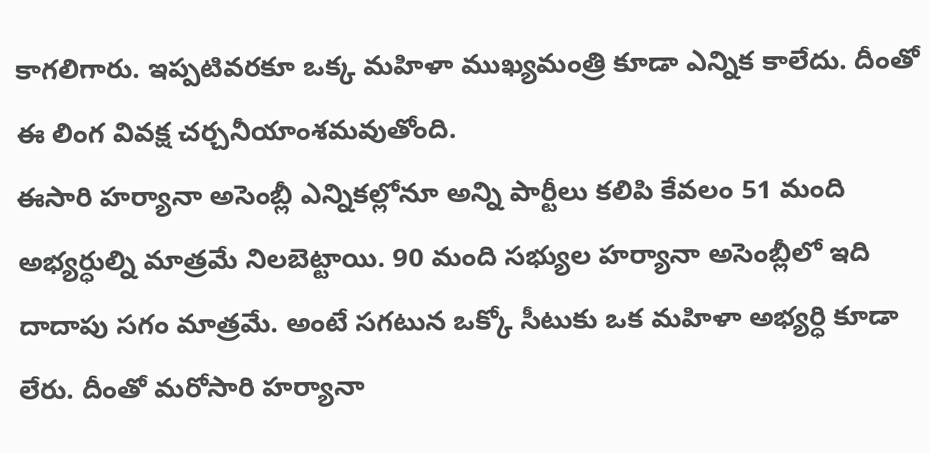కాగలిగారు. ఇప్పటివరకూ ఒక్క మహిళా ముఖ్యమంత్రి కూడా ఎన్నిక కాలేదు. దీంతో ఈ లింగ వివక్ష చర్చనీయాంశమవుతోంది.
ఈసారి హర్యానా అసెంబ్లీ ఎన్నికల్లోనూ అన్ని పార్టీలు కలిపి కేవలం 51 మంది అభ్యర్ధుల్ని మాత్రమే నిలబెట్టాయి. 90 మంది సభ్యుల హర్యానా అసెంబ్లీలో ఇది దాదాపు సగం మాత్రమే. అంటే సగటున ఒక్కో సీటుకు ఒక మహిళా అభ్యర్ధి కూడా లేరు. దీంతో మరోసారి హర్యానా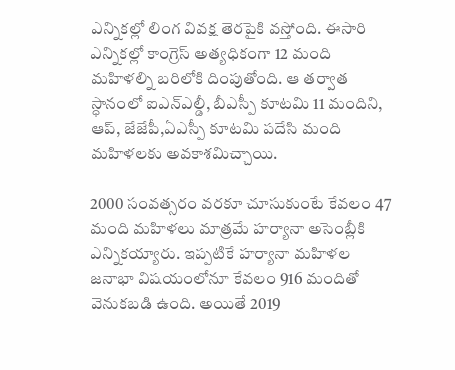ఎన్నికల్లో లింగ వివక్ష తెరపైకి వస్తోంది. ఈసారి ఎన్నికల్లో కాంగ్రెస్ అత్యధికంగా 12 మంది మహిళల్ని బరిలోకి దింపుతోంది. ఆ తర్వాత స్ధానంలో ఐఎన్ఎల్డీ, బీఎస్పీ కూటమి 11 మందిని, ఆప్, జేజేపీ,ఏఎస్పీ కూటమి పదేసి మంది మహిళలకు అవకాశమిచ్చాయి.

2000 సంవత్సరం వరకూ చూసుకుంటే కేవలం 47 మంది మహిళలు మాత్రమే హర్యానా అసెంబ్లీకి ఎన్నికయ్యారు. ఇప్పటికే హర్యానా మహిళల జనాభా విషయంలోనూ కేవలం 916 మందితో వెనుకబడి ఉంది. అయితే 2019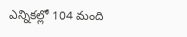ఎన్నికల్లో 104 మంది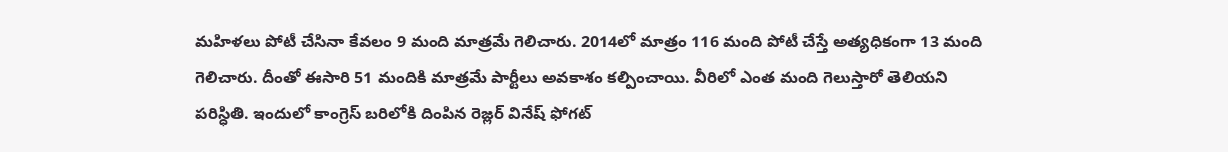మహిళలు పోటీ చేసినా కేవలం 9 మంది మాత్రమే గెలిచారు. 2014లో మాత్రం 116 మంది పోటీ చేస్తే అత్యధికంగా 13 మంది గెలిచారు. దీంతో ఈసారి 51 మందికి మాత్రమే పార్టీలు అవకాశం కల్పించాయి. వీరిలో ఎంత మంది గెలుస్తారో తెలియని పరిస్ధితి. ఇందులో కాంగ్రెస్ బరిలోకి దింపిన రెజ్లర్ వినేష్ ఫోగట్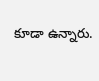కూడా ఉన్నారు.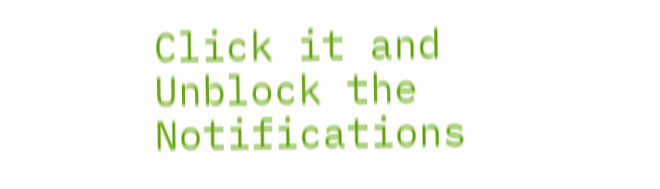Click it and Unblock the Notifications